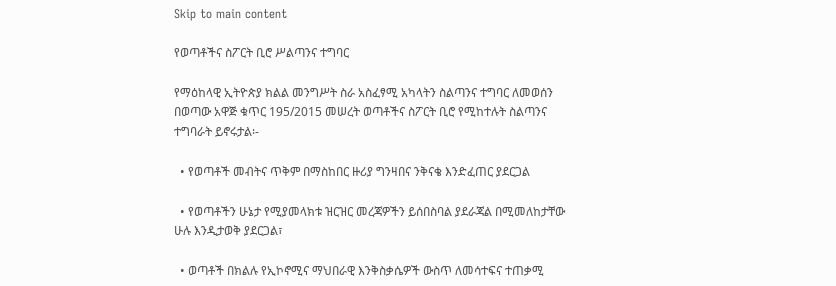Skip to main content

የወጣቶችና ስፖርት ቢሮ ሥልጣንና ተግባር

የማዕከላዊ ኢትዮጵያ ክልል መንግሥት ስራ አስፈፃሚ አካላትን ስልጣንና ተግባር ለመወሰን በወጣው አዋጅ ቁጥር 195/2015 መሠረት ወጣቶችና ስፖርት ቢሮ የሚከተሉት ስልጣንና ተግባራት ይኖሩታል፡-

  • የወጣቶች መብትና ጥቅም በማስከበር ዙሪያ ግንዛበና ንቅናቄ እንድፈጠር ያደርጋል

  • የወጣቶችን ሁኔታ የሚያመላክቱ ዝርዝር መረጃዎችን ይሰበስባል ያደራጃል በሚመለከታቸው ሁሉ እንዲታወቅ ያደርጋል፣

  • ወጣቶች በክልሉ የኢኮኖሚና ማህበራዊ እንቅስቃሴዎች ውስጥ ለመሳተፍና ተጠቃሚ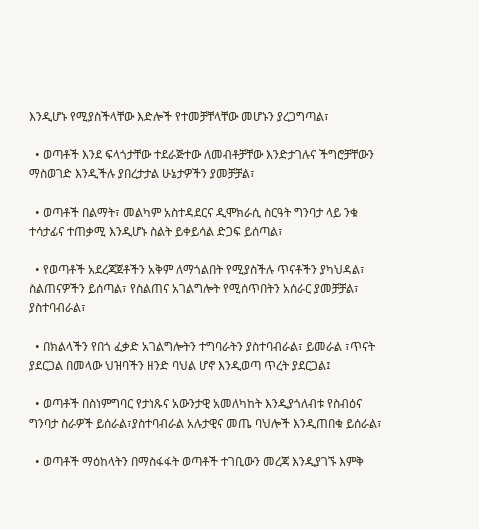እንዲሆኑ የሚያስችላቸው እድሎች የተመቻቸላቸው መሆኑን ያረጋግጣል፣

  • ወጣቶች እንደ ፍላጎታቸው ተደራጅተው ለመብቶቻቸው እንድታገሉና ችግሮቻቸውን ማስወገድ እንዲችሉ ያበረታታል ሁኔታዎችን ያመቻቻል፣

  • ወጣቶች በልማት፣ መልካም አስተዳደርና ዲሞክራሲ ስርዓት ግንባታ ላይ ንቁ ተሳታፊና ተጠቃሚ እንዲሆኑ ስልት ይቀይሳል ድጋፍ ይሰጣል፣

  • የወጣቶች አደረጃጀቶችን አቅም ለማጎልበት የሚያስችሉ ጥናቶችን ያካህዳል፣ ስልጠናዎችን ይሰጣል፣ የስልጠና አገልግሎት የሚሰጥበትን አሰራር ያመቻቻል፣ ያስተባብራል፣

  • በክልላችን የበጎ ፈቃድ አገልግሎትን ተግባራትን ያስተባብራል፣ ይመራል ፣ጥናት ያደርጋል በመላው ህዝባችን ዘንድ ባህል ሆኖ እንዲወጣ ጥረት ያደርጋል፤

  • ወጣቶች በስነምግባር የታነጹና አውንታዊ አመለካከት እንዲያጎለብቱ የስብዕና ግንባታ ስራዎች ይሰራል፣ያስተባብራል አሉታዊና መጤ ባህሎች እንዲጠበቁ ይሰራል፣

  • ወጣቶች ማዕከላትን በማስፋፋት ወጣቶች ተገቢውን መረጃ እንዲያገኙ እምቅ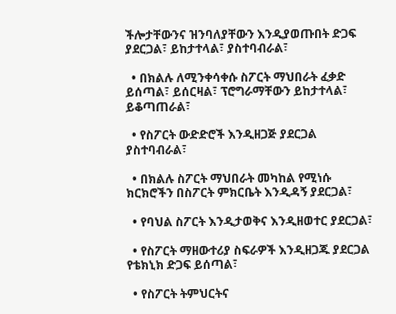ችሎታቸውንና ዝንባለያቸውን እንዲያወጡበት ድጋፍ ያደርጋል፣ ይከታተላል፣ ያስተባብራል፣

  • በክልሉ ለሚንቀሳቀሱ ስፖርት ማህበራት ፈቃድ ይሰጣል፣ ይሰርዛል፣ ፕሮግራማቸውን ይከታተላል፣ ይቆጣጠራል፣

  • የስፖርት ውድድሮች እንዲዘጋጅ ያደርጋል ያስተባብራል፣

  • በክልሉ ስፖርት ማህበራት መካከል የሚነሱ ክርክሮችን በስፖርት ምክርቤት እንዲዳኝ ያደርጋል፣

  • የባህል ስፖርት እንዲታወቅና እንዲዘወተር ያደርጋል፣

  • የስፖርት ማዘውተሪያ ስፍራዎች እንዲዘጋጁ ያደርጋል የቴክኒክ ድጋፍ ይሰጣል፣

  • የስፖርት ትምህርትና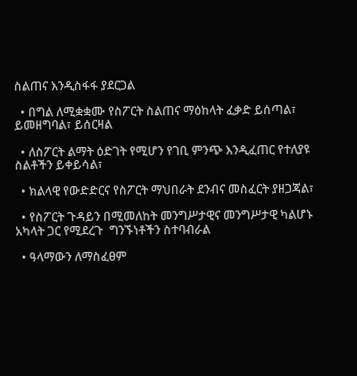ስልጠና እንዲስፋፋ ያደርጋል

  • በግል ለሚቋቋሙ የስፖርት ስልጠና ማዕከላት ፈቃድ ይሰጣል፣ ይመዘግባል፣ ይሰርዛል

  • ለስፖርት ልማት ዕድገት የሚሆን የገቢ ምንጭ እንዲፈጠር የተለያዩ ስልቶችን ይቀይሳል፣

  • ክልላዊ የውድድርና የስፖርት ማህበራት ደንብና መስፈርት ያዘጋጃል፣

  • የስፖርት ጉዳይን በሚመለከት መንግሥታዊና መንግሥታዊ ካልሆኑ አካላት ጋር የሚደረጉ  ግንኙነቶችን ስተባብራል

  • ዓላማውን ለማስፈፀም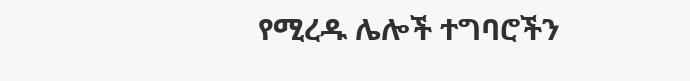የሚረዱ ሌሎች ተግባሮችን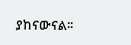ያከናውናል፡፡